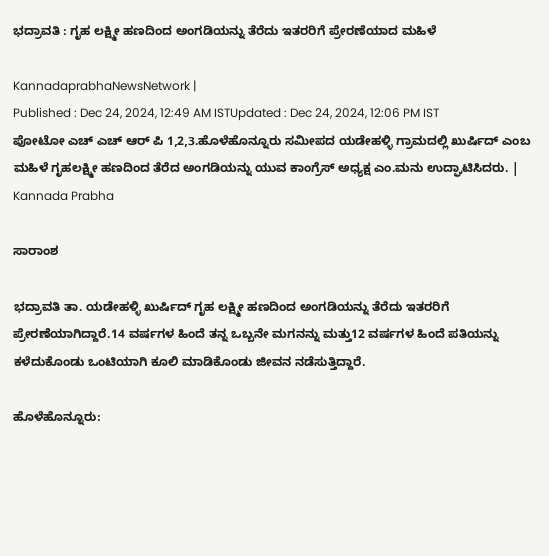ಭದ್ರಾವತಿ : ಗೃಹ ಲಕ್ಷ್ಮೀ ಹಣದಿಂದ ಅಂಗಡಿಯನ್ನು ತೆರೆದು ಇತರರಿಗೆ ಪ್ರೇರಣೆಯಾದ ಮಹಿಳೆ

KannadaprabhaNewsNetwork |
Published : Dec 24, 2024, 12:49 AM ISTUpdated : Dec 24, 2024, 12:06 PM IST
ಪೋಟೋ ಎಚ್ ಎಚ್ ಆರ್ ಪಿ 1,2,3.ಹೊಳೆಹೊನ್ನೂರು ಸಮೀಪದ ಯಡೇಹಳ್ಳಿ ಗ್ರಾಮದಲ್ಲಿ ಖುರ್ಷಿದ್ ಎಂಬ ಮಹಿಳೆ ಗೃಹಲಕ್ಷ್ಮೀ ಹಣದಿಂದ ತೆರೆದ ಅಂಗಡಿಯನ್ನು ಯುವ ಕಾಂಗ್ರೆಸ್ ಅಧ್ಯಕ್ಷ ಎಂ.ಮನು ಉದ್ಘಾಟಿಸಿದರು. | Kannada Prabha

ಸಾರಾಂಶ

ಭದ್ರಾವತಿ ತಾ. ಯಡೇಹಳ್ಳಿ ಖುರ್ಷಿದ್ ಗೃಹ ಲಕ್ಷ್ಮೀ ಹಣದಿಂದ ಅಂಗಡಿಯನ್ನು ತೆರೆದು ಇತರರಿಗೆ ಪ್ರೇರಣೆಯಾಗಿದ್ದಾರೆ.14 ವರ್ಷಗಳ ಹಿಂದೆ ತನ್ನ ಒಬ್ಬನೇ ಮಗನನ್ನು ಮತ್ತು12 ವರ್ಷಗಳ ಹಿಂದೆ ಪತಿಯನ್ನು ಕಳೆದುಕೊಂಡು ಒಂಟಿಯಾಗಿ ಕೂಲಿ ಮಾಡಿಕೊಂಡು ಜೀವನ ನಡೆಸುತ್ತಿದ್ದಾರೆ.

ಹೊಳೆಹೊನ್ನೂರು: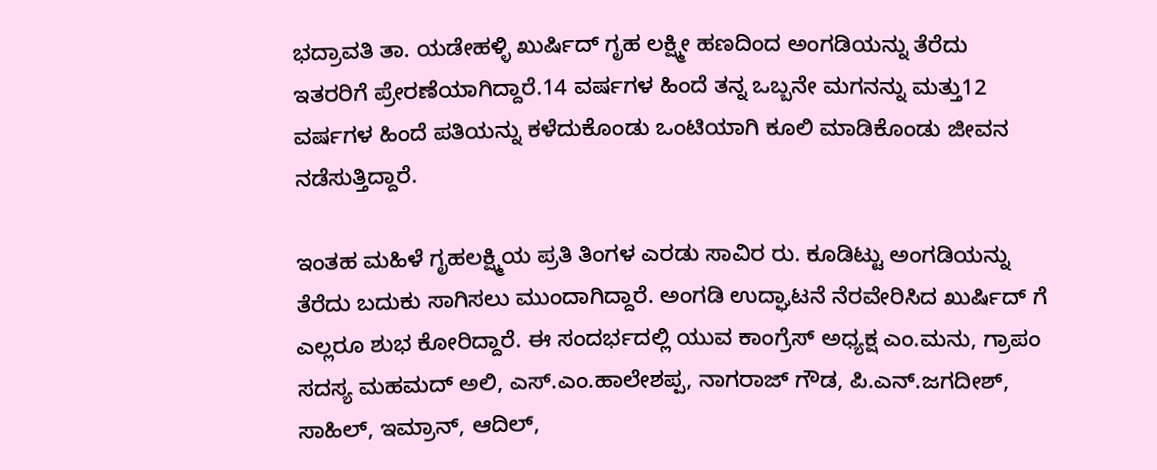ಭದ್ರಾವತಿ ತಾ. ಯಡೇಹಳ್ಳಿ ಖುರ್ಷಿದ್ ಗೃಹ ಲಕ್ಷ್ಮೀ ಹಣದಿಂದ ಅಂಗಡಿಯನ್ನು ತೆರೆದು ಇತರರಿಗೆ ಪ್ರೇರಣೆಯಾಗಿದ್ದಾರೆ.14 ವರ್ಷಗಳ ಹಿಂದೆ ತನ್ನ ಒಬ್ಬನೇ ಮಗನನ್ನು ಮತ್ತು12 ವರ್ಷಗಳ ಹಿಂದೆ ಪತಿಯನ್ನು ಕಳೆದುಕೊಂಡು ಒಂಟಿಯಾಗಿ ಕೂಲಿ ಮಾಡಿಕೊಂಡು ಜೀವನ ನಡೆಸುತ್ತಿದ್ದಾರೆ.

ಇಂತಹ ಮಹಿಳೆ ಗೃಹಲಕ್ಷ್ಮಿಯ ಪ್ರತಿ ತಿಂಗಳ ಎರಡು ಸಾವಿರ ರು. ಕೂಡಿಟ್ಟು ಅಂಗಡಿಯನ್ನು ತೆರೆದು ಬದುಕು ಸಾಗಿಸಲು ಮುಂದಾಗಿದ್ದಾರೆ. ಅಂಗಡಿ ಉದ್ಘಾಟನೆ ನೆರವೇರಿಸಿದ ಖುರ್ಷಿದ್‌ ಗೆ ಎಲ್ಲರೂ ಶುಭ ಕೋರಿದ್ದಾರೆ. ಈ ಸಂದರ್ಭದಲ್ಲಿ ಯುವ ಕಾಂಗ್ರೆಸ್ ಅಧ್ಯಕ್ಷ ಎಂ.ಮನು, ಗ್ರಾಪಂ ಸದಸ್ಯ ಮಹಮದ್ ಅಲಿ, ಎಸ್.ಎಂ.ಹಾಲೇಶಪ್ಪ, ನಾಗರಾಜ್ ಗೌಡ, ಪಿ.ಎನ್.ಜಗದೀಶ್, ಸಾಹಿಲ್, ಇಮ್ರಾನ್, ಆದಿಲ್,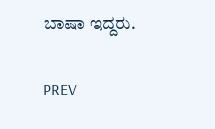ಬಾಷಾ ಇದ್ದರು.

PREV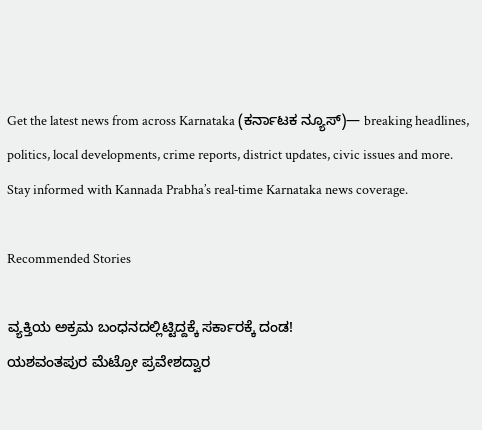Get the latest news from across Karnataka (ಕರ್ನಾಟಕ ನ್ಯೂಸ್)— breaking headlines, politics, local developments, crime reports, district updates, civic issues and more. Stay informed with Kannada Prabha’s real‑time Karnataka news coverage.

Recommended Stories

ವ್ಯಕ್ತಿಯ ಅಕ್ರಮ ಬಂಧನದಲ್ಲಿಟ್ಟಿದ್ದಕ್ಕೆ ಸರ್ಕಾರಕ್ಕೆ ದಂಡ!
ಯಶವಂತಪುರ ಮೆಟ್ರೋ ಪ್ರವೇಶದ್ವಾರ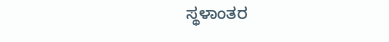ಸ್ಥಳಾಂತರ